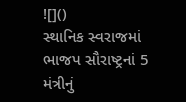![]()
સ્થાનિક સ્વરાજમાં ભાજપ સૌરાષ્ટ્રનાં 5 મંત્રીનું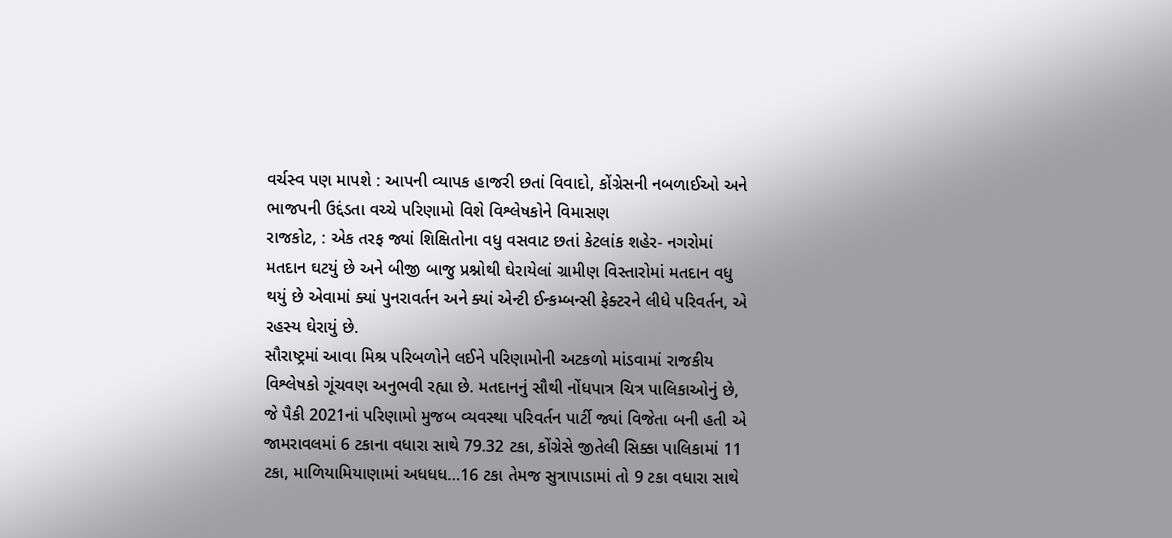વર્ચસ્વ પણ માપશે : આપની વ્યાપક હાજરી છતાં વિવાદો, કોંગ્રેસની નબળાઈઓ અને ભાજપની ઉદ્દંડતા વચ્ચે પરિણામો વિશે વિશ્લેષકોને વિમાસણ
રાજકોટ, : એક તરફ જ્યાં શિક્ષિતોના વધુ વસવાટ છતાં કેટલાંક શહેર- નગરોમાં મતદાન ઘટયું છે અને બીજી બાજુ પ્રશ્નોથી ઘેરાયેલાં ગ્રામીણ વિસ્તારોમાં મતદાન વધુ થયું છે એવામાં ક્યાં પુનરાવર્તન અને ક્યાં એન્ટી ઈન્કમ્બન્સી ફેક્ટરને લીધે પરિવર્તન, એ રહસ્ય ઘેરાયું છે.
સૌરાષ્ટ્રમાં આવા મિશ્ર પરિબળોને લઈને પરિણામોની અટકળો માંડવામાં રાજકીય વિશ્લેષકો ગૂંચવણ અનુભવી રહ્યા છે. મતદાનનું સૌથી નોંધપાત્ર ચિત્ર પાલિકાઓનું છે, જે પૈકી 2021નાં પરિણામો મુજબ વ્યવસ્થા પરિવર્તન પાર્ટી જ્યાં વિજેતા બની હતી એ જામરાવલમાં 6 ટકાના વધારા સાથે 79.32 ટકા, કોંગ્રેસે જીતેલી સિક્કા પાલિકામાં 11 ટકા, માળિયામિયાણામાં અધધધ…16 ટકા તેમજ સુત્રાપાડામાં તો 9 ટકા વધારા સાથે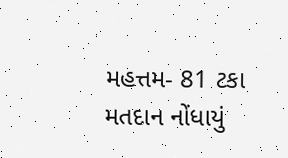મહત્તમ- 81 ટકા મતદાન નોંધાયું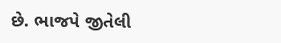છે. ભાજપે જીતેલી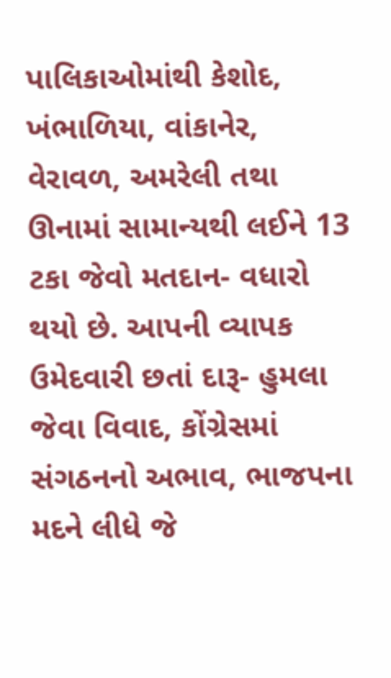પાલિકાઓમાંથી કેશોદ, ખંભાળિયા, વાંકાનેર, વેરાવળ, અમરેલી તથા ઊનામાં સામાન્યથી લઈને 13 ટકા જેવો મતદાન- વધારો થયો છે. આપની વ્યાપક ઉમેદવારી છતાં દારૂ- હુમલા જેવા વિવાદ, કોંગ્રેસમાં સંગઠનનો અભાવ, ભાજપના મદને લીધે જે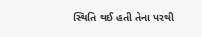સ્થિતિ થઈ હતી તેના પરથી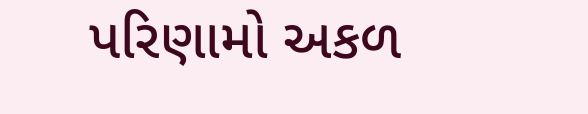પરિણામો અકળ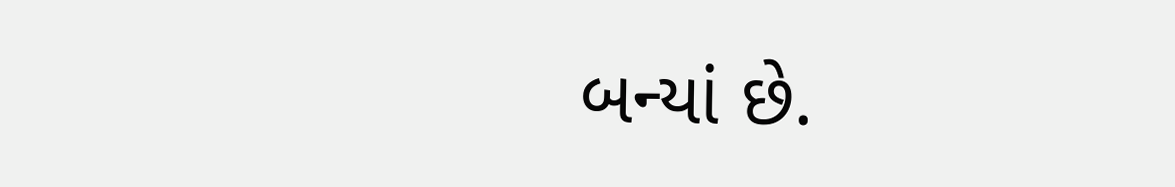બન્યાં છે.